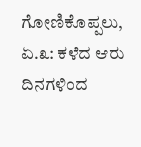ಗೋಣಿಕೊಪ್ಪಲು, ಏ.೩: ಕಳೆದ ಆರು ದಿನಗಳಿಂದ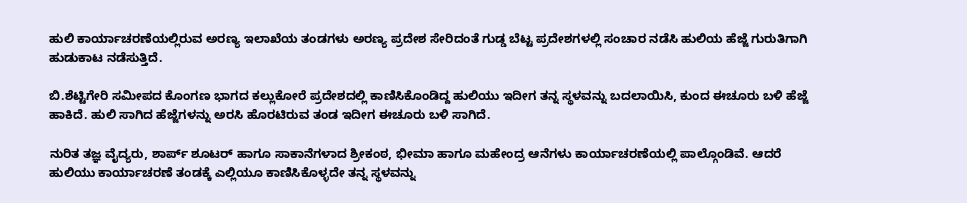ಹುಲಿ ಕಾರ್ಯಾಚರಣೆಯಲ್ಲಿರುವ ಅರಣ್ಯ ಇಲಾಖೆಯ ತಂಡಗಳು ಅರಣ್ಯ ಪ್ರದೇಶ ಸೇರಿದಂತೆ ಗುಡ್ಡ ಬೆಟ್ಟ ಪ್ರದೇಶಗಳಲ್ಲಿ ಸಂಚಾರ ನಡೆಸಿ ಹುಲಿಯ ಹೆಜ್ಜೆ ಗುರುತಿಗಾಗಿ ಹುಡುಕಾಟ ನಡೆಸುತ್ತಿದೆ.

ಬಿ.ಶೆಟ್ಟಿಗೇರಿ ಸಮೀಪದ ಕೊಂಗಣ ಭಾಗದ ಕಲ್ಲುಕೋರೆ ಪ್ರದೇಶದಲ್ಲಿ ಕಾಣಿಸಿಕೊಂಡಿದ್ದ ಹುಲಿಯು ಇದೀಗ ತನ್ನ ಸ್ಥಳವನ್ನು ಬದಲಾಯಿಸಿ, ಕುಂದ ಈಚೂರು ಬಳಿ ಹೆಜ್ಜೆ ಹಾಕಿದೆ. ಹುಲಿ ಸಾಗಿದ ಹೆಜ್ಜೆಗಳನ್ನು ಅರಸಿ ಹೊರಟಿರುವ ತಂಡ ಇದೀಗ ಈಚೂರು ಬಳಿ ಸಾಗಿದೆ.

ನುರಿತ ತಜ್ಞ ವೈದ್ಯರು, ಶಾರ್ಪ್ ಶೂಟರ್ ಹಾಗೂ ಸಾಕಾನೆಗಳಾದ ಶ್ರೀಕಂಠ, ಭೀಮಾ ಹಾಗೂ ಮಹೇಂದ್ರ ಆನೆಗಳು ಕಾರ್ಯಾಚರಣೆಯಲ್ಲಿ ಪಾಲ್ಗೊಂಡಿವೆ. ಆದರೆ ಹುಲಿಯು ಕಾರ್ಯಾಚರಣೆ ತಂಡಕ್ಕೆ ಎಲ್ಲಿಯೂ ಕಾಣಿಸಿಕೊಳ್ಳದೇ ತನ್ನ ಸ್ಥಳವನ್ನು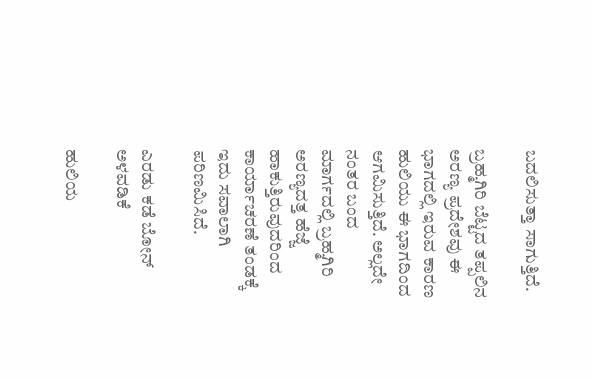ಬದಲಿಸುತ್ತಾ ಸಾಗುತ್ತಿದೆ.

ಬ್ರಹ್ಮಗಿರಿ ಬೆಟ್ಟದ ತಪ್ಪಲಿನ ಅರಣ್ಯ ಪ್ರದೇಶವು ಈ ಭಾಗದಲ್ಲಿ ಇರುವ ಕಾರಣ ಹುಲಿಯು ಈ ಭಾಗದಿಂದ ಆಗಮಿಸುತ್ತಿದೆ. ಅಲ್ಲದೇ ನಂತರ ಬಂದ ಮಾರ್ಗದಲ್ಲಿ ಬ್ರಹ್ಮಗಿರಿ ಅರಣ್ಯದತ್ತ ಹೆಜ್ಜೆ ಹಾಕುತ್ತಿರುವುದರಿಂದ ಕಾರ್ಯಾಚರಣೆ ತಂಡಕ್ಕೆ ಇದು ಸವಾಲಾಗಿ ಪರಿಣಮಿಸಿದೆ.

ಎರಡು ಕಡೆ ಬೋನ್ ಅಳವಡಿಕೆ

ಹುಲಿಯ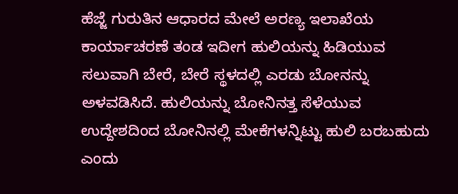ಹೆಜ್ಜೆ ಗುರುತಿನ ಆಧಾರದ ಮೇಲೆ ಅರಣ್ಯ ಇಲಾಖೆಯ ಕಾರ್ಯಾಚರಣೆ ತಂಡ ಇದೀಗ ಹುಲಿಯನ್ನು ಹಿಡಿಯುವ ಸಲುವಾಗಿ ಬೇರೆ, ಬೇರೆ ಸ್ಥಳದಲ್ಲಿ ಎರಡು ಬೋನನ್ನು ಅಳವಡಿಸಿದೆ. ಹುಲಿಯನ್ನು ಬೋನಿನತ್ತ ಸೆಳೆಯುವ ಉದ್ದೇಶದಿಂದ ಬೋನಿನಲ್ಲಿ ಮೇಕೆಗಳನ್ನಿಟ್ಟು ಹುಲಿ ಬರಬಹುದು ಎಂದು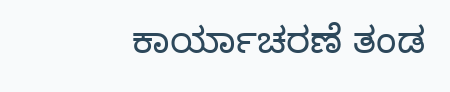ಕಾರ್ಯಾಚರಣೆ ತಂಡ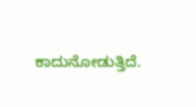ಕಾದುನೋಡುತ್ತಿದೆ.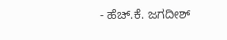- ಹೆಚ್.ಕೆ. ಜಗದೀಶ್